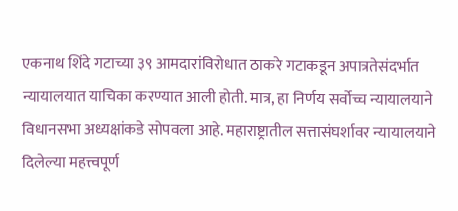एकनाथ शिंदे गटाच्या ३९ आमदारांविरोधात ठाकरे गटाकडून अपात्रतेसंदर्भात न्यायालयात याचिका करण्यात आली होती. मात्र, हा निर्णय सर्वोच्च न्यायालयाने विधानसभा अध्यक्षांकडे सोपवला आहे. महाराष्ट्रातील सत्तासंघर्शावर न्यायालयाने दिलेल्या महत्त्वपूर्ण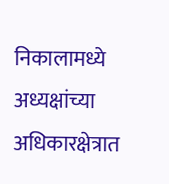निकालामध्ये अध्यक्षांच्या अधिकारक्षेत्रात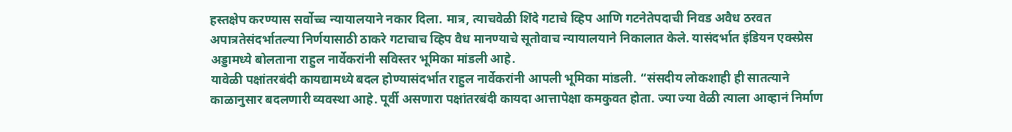हस्तक्षेप करण्यास सर्वोच्च न्यायालयाने नकार दिला. मात्र, त्याचवेळी शिंदे गटाचे व्हिप आणि गटनेतेपदाची निवड अवैध ठरवत अपात्रतेसंदर्भातल्या निर्णयासाठी ठाकरे गटाचाच व्हिप वैध मानण्याचे सूतोवाच न्यायालयाने निकालात केले. यासंदर्भात इंडियन एक्स्प्रेस अड्डामध्ये बोलताना राहुल नार्वेकरांनी सविस्तर भूमिका मांडली आहे.
यावेळी पक्षांतरबंदी कायद्यामध्ये बदल होण्यासंदर्भात राहुल नार्वेकरांनी आपली भूमिका मांडली. “संसदीय लोकशाही ही सातत्याने काळानुसार बदलणारी व्यवस्था आहे. पूर्वी असणारा पक्षांतरबंदी कायदा आत्तापेक्षा कमकुवत होता. ज्या ज्या वेळी त्याला आव्हानं निर्माण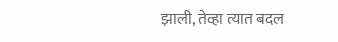झाली, तेव्हा त्यात बदल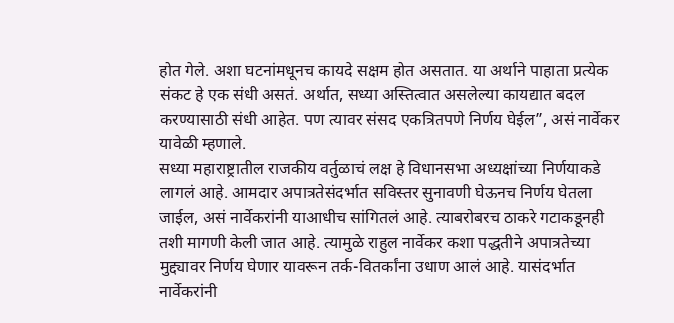होत गेले. अशा घटनांमधूनच कायदे सक्षम होत असतात. या अर्थाने पाहाता प्रत्येक संकट हे एक संधी असतं. अर्थात, सध्या अस्तित्वात असलेल्या कायद्यात बदल करण्यासाठी संधी आहेत. पण त्यावर संसद एकत्रितपणे निर्णय घेईल”, असं नार्वेकर यावेळी म्हणाले.
सध्या महाराष्ट्रातील राजकीय वर्तुळाचं लक्ष हे विधानसभा अध्यक्षांच्या निर्णयाकडे लागलं आहे. आमदार अपात्रतेसंदर्भात सविस्तर सुनावणी घेऊनच निर्णय घेतला जाईल, असं नार्वेकरांनी याआधीच सांगितलं आहे. त्याबरोबरच ठाकरे गटाकडूनही तशी मागणी केली जात आहे. त्यामुळे राहुल नार्वेकर कशा पद्धतीने अपात्रतेच्या मुद्द्यावर निर्णय घेणार यावरून तर्क-वितर्कांना उधाण आलं आहे. यासंदर्भात नार्वेकरांनी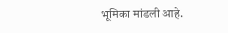भूमिका मांडली आहे.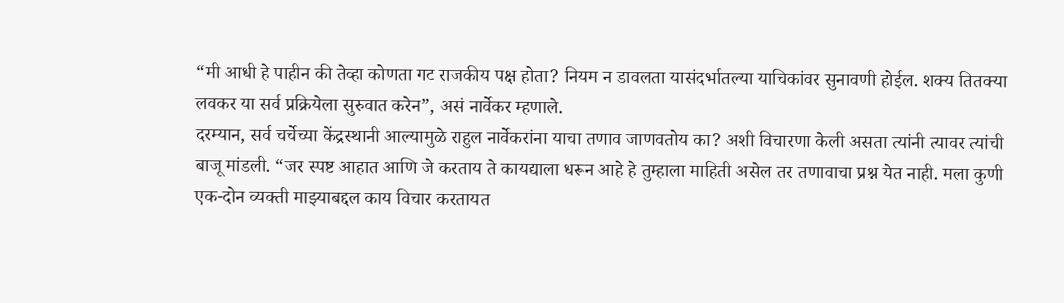“मी आधी हे पाहीन की तेव्हा कोणता गट राजकीय पक्ष होता? नियम न डावलता यासंदर्भातल्या याचिकांवर सुनावणी होईल. शक्य तितक्या लवकर या सर्व प्रक्रियेला सुरुवात करेन”, असं नार्वेकर म्हणाले.
दरम्यान, सर्व चर्चेच्या केंद्रस्थानी आल्यामुळे राहुल नार्वेकरांना याचा तणाव जाणवतोय का? अशी विचारणा केली असता त्यांनी त्यावर त्यांची बाजू मांडली. “जर स्पष्ट आहात आणि जे करताय ते कायद्याला धरून आहे हे तुम्हाला माहिती असेल तर तणावाचा प्रश्न येत नाही. मला कुणी एक-दोन व्यक्ती माझ्याबद्दल काय विचार करतायत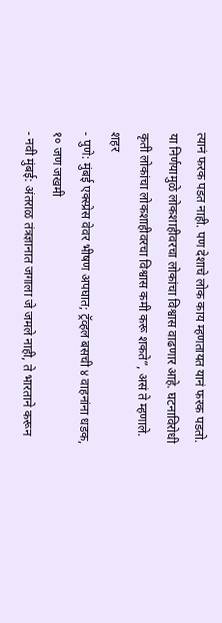त्यानं फरक पडत नाही. पण देशाचे लोक काय म्हणतायत यानं फरक पडतो. या निर्णयामुळे लोकशाहीवरचा लोकांचा विश्वास वाढणार आहे. घटनाविरोधी कृती लोकांचा लोकशाहीवरचा विश्वास कमी करू शकते”, असं ते म्हणाले.
शहर
- पुणे: मुंबई एक्स्प्रेस वेवर भीषण अपघात; ट्रॅव्हल बसची ४ वाहनांना धडक, १० जण जखमी
- नवी मुंबई: अंतराळ तंत्रज्ञानात जगाला जे जमले नाही, ते भारताने करून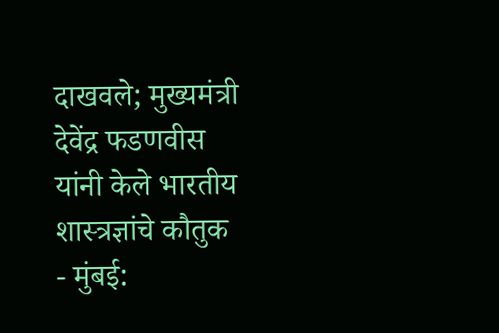दाखवले; मुख्यमंत्री देवेंद्र फडणवीस यांनी केले भारतीय शास्त्रज्ञांचे कौतुक
- मुंबई: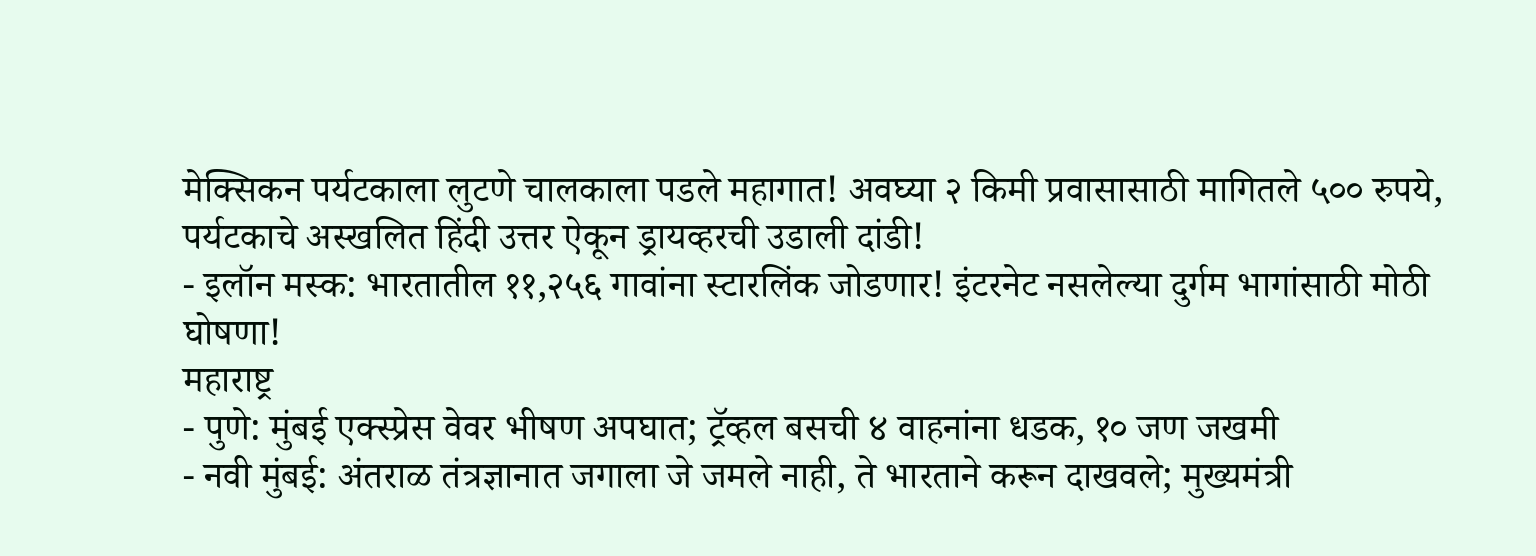मेक्सिकन पर्यटकाला लुटणे चालकाला पडले महागात! अवघ्या २ किमी प्रवासासाठी मागितले ५०० रुपये, पर्यटकाचे अस्खलित हिंदी उत्तर ऐकून ड्रायव्हरची उडाली दांडी!
- इलॉन मस्क: भारतातील ११,२५६ गावांना स्टारलिंक जोडणार! इंटरनेट नसलेल्या दुर्गम भागांसाठी मोठी घोषणा!
महाराष्ट्र
- पुणे: मुंबई एक्स्प्रेस वेवर भीषण अपघात; ट्रॅव्हल बसची ४ वाहनांना धडक, १० जण जखमी
- नवी मुंबई: अंतराळ तंत्रज्ञानात जगाला जे जमले नाही, ते भारताने करून दाखवले; मुख्यमंत्री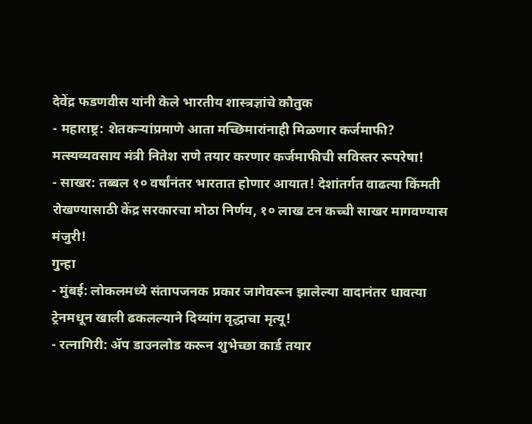देवेंद्र फडणवीस यांनी केले भारतीय शास्त्रज्ञांचे कौतुक
- महाराष्ट्र: शेतकऱ्यांप्रमाणे आता मच्छिमारांनाही मिळणार कर्जमाफी? मत्स्यव्यवसाय मंत्री नितेश राणे तयार करणार कर्जमाफीची सविस्तर रूपरेषा!
- साखर: तब्बल १० वर्षांनंतर भारतात होणार आयात! देशांतर्गत वाढत्या किंमती रोखण्यासाठी केंद्र सरकारचा मोठा निर्णय, १० लाख टन कच्ची साखर मागवण्यास मंजुरी!
गुन्हा
- मुंबई: लोकलमध्ये संतापजनक प्रकार जागेवरून झालेल्या वादानंतर धावत्या ट्रेनमधून खाली ढकलल्याने दिव्यांग वृद्धाचा मृत्यू!
- रत्नागिरी: ॲप डाउनलोड करून शुभेच्छा कार्ड तयार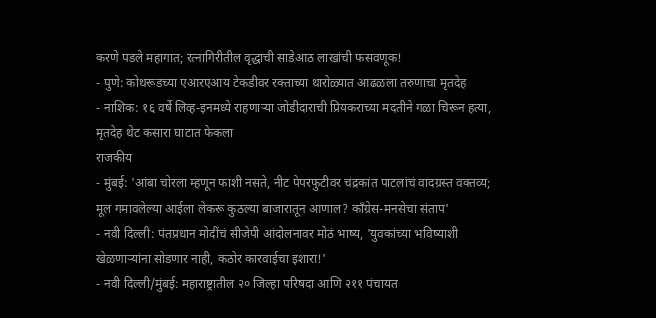करणे पडले महागात; रत्नागिरीतील वृद्धाची साडेआठ लाखांची फसवणूक!
- पुणे: कोथरूडच्या एआरएआय टेकडीवर रक्ताच्या थारोळ्यात आढळला तरुणाचा मृतदेह
- नाशिक: १६ वर्षे लिव्ह-इनमध्ये राहणाऱ्या जोडीदाराची प्रियकराच्या मदतीने गळा चिरून हत्या, मृतदेह थेट कसारा घाटात फेकला
राजकीय
- मुंबई: 'आंबा चोरला म्हणून फाशी नसते, नीट पेपरफुटीवर चंद्रकांत पाटलांचं वादग्रस्त वक्तव्य; मूल गमावलेल्या आईला लेकरू कुठल्या बाजारातून आणाल? काँग्रेस-मनसेचा संताप'
- नवी दिल्ली: पंतप्रधान मोदींचं सीजेपी आंदोलनावर मोठं भाष्य, 'युवकांच्या भविष्याशी खेळणाऱ्यांना सोडणार नाही, कठोर कारवाईचा इशारा!'
- नवी दिल्ली/मुंबई: महाराष्ट्रातील २० जिल्हा परिषदा आणि २११ पंचायत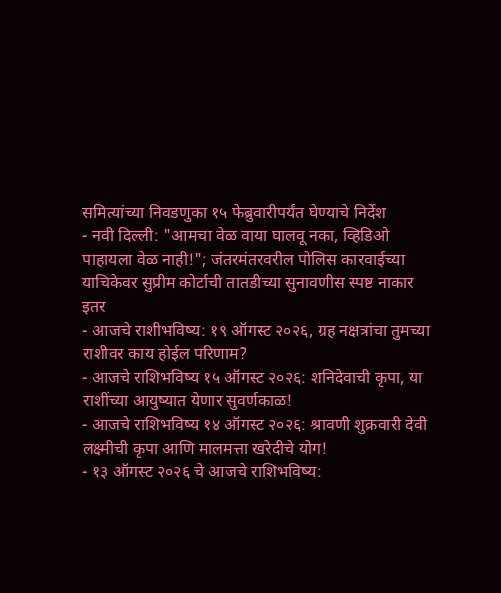समित्यांच्या निवडणुका १५ फेब्रुवारीपर्यंत घेण्याचे निर्देश
- नवी दिल्ली: "आमचा वेळ वाया घालवू नका, व्हिडिओ पाहायला वेळ नाही!"; जंतरमंतरवरील पोलिस कारवाईच्या याचिकेवर सुप्रीम कोर्टाची तातडीच्या सुनावणीस स्पष्ट नाकार
इतर
- आजचे राशीभविष्य: १९ ऑगस्ट २०२६, ग्रह नक्षत्रांचा तुमच्या राशीवर काय होईल परिणाम?
- आजचे राशिभविष्य १५ ऑगस्ट २०२६: शनिदेवाची कृपा, या राशींच्या आयुष्यात येणार सुवर्णकाळ!
- आजचे राशिभविष्य १४ ऑगस्ट २०२६: श्रावणी शुक्रवारी देवी लक्ष्मीची कृपा आणि मालमत्ता खरेदीचे योग!
- १३ ऑगस्ट २०२६ चे आजचे राशिभविष्य: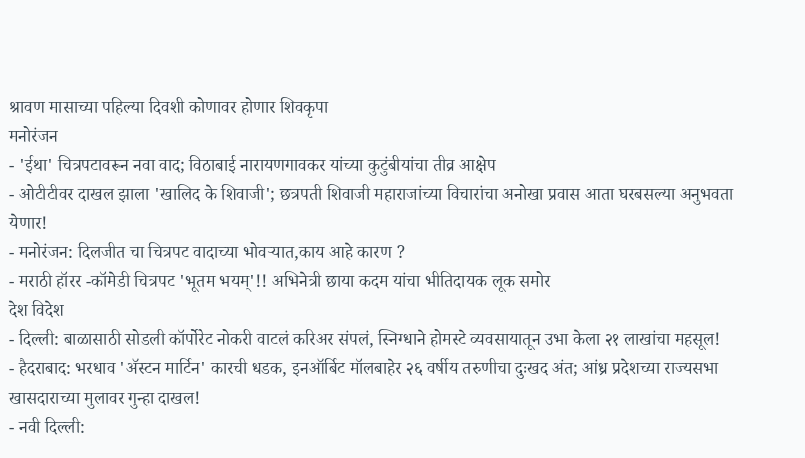श्रावण मासाच्या पहिल्या दिवशी कोणावर होणार शिवकृपा
मनोरंजन
- 'ईथा' चित्रपटावरून नवा वाद; विठाबाई नारायणगावकर यांच्या कुटुंबीयांचा तीव्र आक्षेप
- ओटीटीवर दाखल झाला 'खालिद के शिवाजी'; छत्रपती शिवाजी महाराजांच्या विचारांचा अनोखा प्रवास आता घरबसल्या अनुभवता येणार!
- मनोरंजन: दिलजीत चा चित्रपट वादाच्या भोवऱ्यात,काय आहे कारण ?
- मराठी हॉरर -कॉमेडी चित्रपट 'भूतम भयम्'!! अभिनेत्री छाया कदम यांचा भीतिदायक लूक समोर
देश विदेश
- दिल्ली: बाळासाठी सोडली कॉर्पोरेट नोकरी वाटलं करिअर संपलं, स्निग्धाने होमस्टे व्यवसायातून उभा केला २१ लाखांचा महसूल!
- हैदराबाद: भरधाव 'ॲस्टन मार्टिन' कारची धडक, इनऑर्बिट मॉलबाहेर २६ वर्षीय तरुणीचा दुःखद अंत; आंध्र प्रदेशच्या राज्यसभा खासदाराच्या मुलावर गुन्हा दाखल!
- नवी दिल्ली: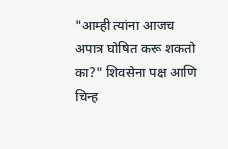"आम्ही त्यांना आजच अपात्र घोषित करू शकतो का?" शिवसेना पक्ष आणि चिन्ह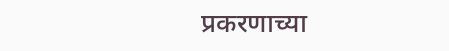प्रकरणाच्या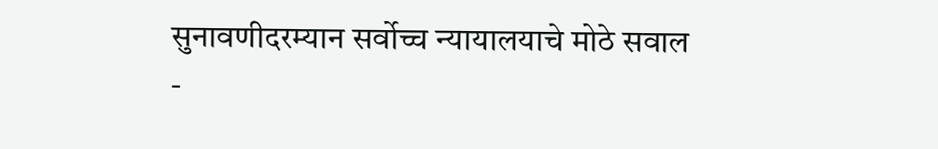सुनावणीदरम्यान सर्वोच्च न्यायालयाचे मोठे सवाल
-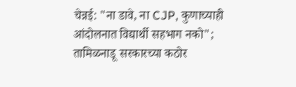चेन्नई: "ना डावे, ना CJP, कुणाच्याही आंदोलनात विद्यार्थी सहभाग नको"; तामिळनाडू सरकारच्या कठोर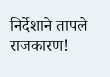निर्देशाने तापले राजकारण!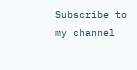Subscribe to my channel